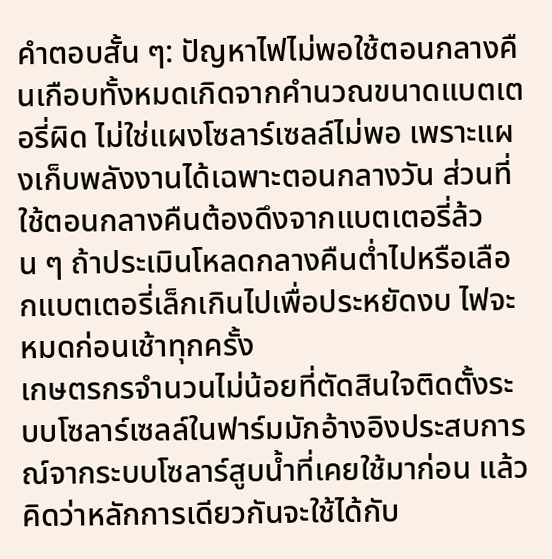คำตอบสั้น ๆ: ปัญหาไฟไม่พอใช้ตอนกลางคืนเกือบทั้งหมดเกิดจากคำนวณขนาดแบตเตอรี่ผิด ไม่ใช่แผงโซลาร์เซลล์ไม่พอ เพราะแผงเก็บพลังงานได้เฉพาะตอนกลางวัน ส่วนที่ใช้ตอนกลางคืนต้องดึงจากแบตเตอรี่ล้วน ๆ ถ้าประเมินโหลดกลางคืนต่ำไปหรือเลือกแบตเตอรี่เล็กเกินไปเพื่อประหยัดงบ ไฟจะหมดก่อนเช้าทุกครั้ง
เกษตรกรจำนวนไม่น้อยที่ตัดสินใจติดตั้งระบบโซลาร์เซลล์ในฟาร์มมักอ้างอิงประสบการณ์จากระบบโซลาร์สูบน้ำที่เคยใช้มาก่อน แล้วคิดว่าหลักการเดียวกันจะใช้ได้กับ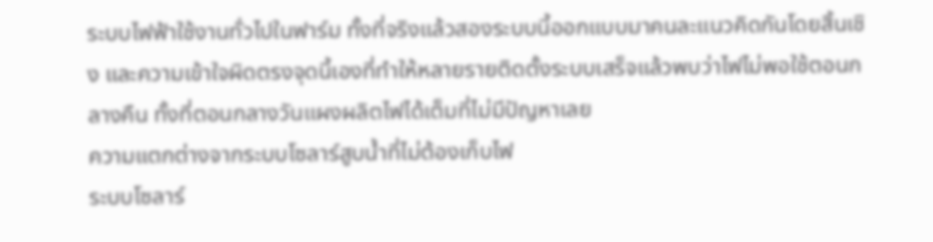ระบบไฟฟ้าใช้งานทั่วไปในฟาร์ม ทั้งที่จริงแล้วสองระบบนี้ออกแบบมาคนละแนวคิดกันโดยสิ้นเชิง และความเข้าใจผิดตรงจุดนี้เองที่ทำให้หลายรายติดตั้งระบบเสร็จแล้วพบว่าไฟไม่พอใช้ตอนกลางคืน ทั้งที่ตอนกลางวันแผงผลิตไฟได้เต็มที่ไม่มีปัญหาเลย
ความแตกต่างจากระบบโซลาร์สูบน้ำที่ไม่ต้องเก็บไฟ
ระบบโซลาร์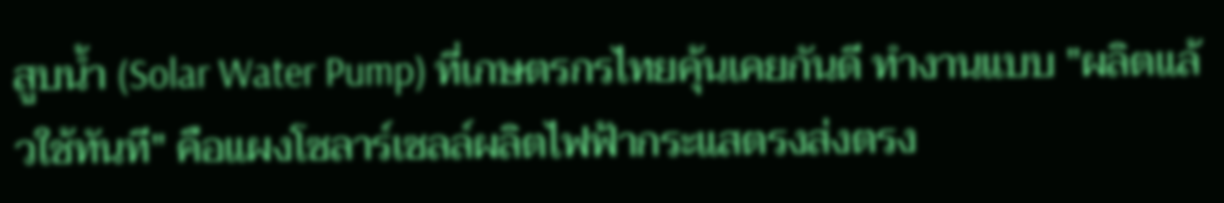สูบน้ำ (Solar Water Pump) ที่เกษตรกรไทยคุ้นเคยกันดี ทำงานแบบ "ผลิตแล้วใช้ทันที" คือแผงโซลาร์เซลล์ผลิตไฟฟ้ากระแสตรงส่งตรง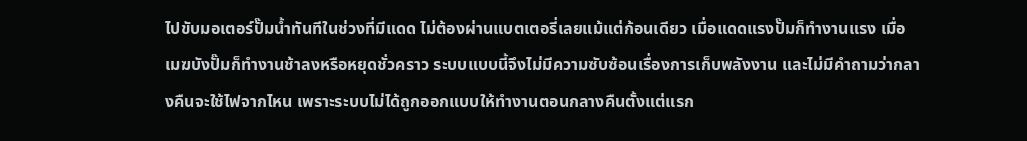ไปขับมอเตอร์ปั๊มน้ำทันทีในช่วงที่มีแดด ไม่ต้องผ่านแบตเตอรี่เลยแม้แต่ก้อนเดียว เมื่อแดดแรงปั๊มก็ทำงานแรง เมื่อเมฆบังปั๊มก็ทำงานช้าลงหรือหยุดชั่วคราว ระบบแบบนี้จึงไม่มีความซับซ้อนเรื่องการเก็บพลังงาน และไม่มีคำถามว่ากลางคืนจะใช้ไฟจากไหน เพราะระบบไม่ได้ถูกออกแบบให้ทำงานตอนกลางคืนตั้งแต่แรก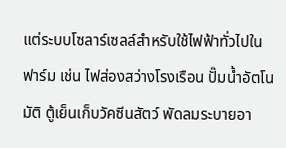แต่ระบบโซลาร์เซลล์สำหรับใช้ไฟฟ้าทั่วไปในฟาร์ม เช่น ไฟส่องสว่างโรงเรือน ปั๊มน้ำอัตโนมัติ ตู้เย็นเก็บวัคซีนสัตว์ พัดลมระบายอา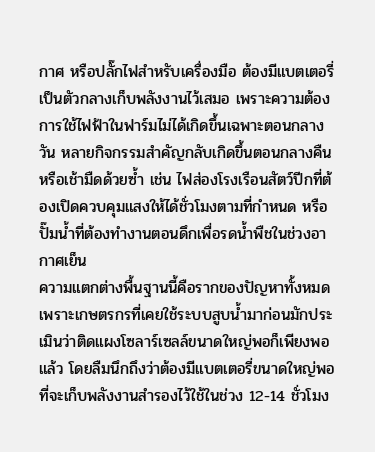กาศ หรือปลั๊กไฟสำหรับเครื่องมือ ต้องมีแบตเตอรี่เป็นตัวกลางเก็บพลังงานไว้เสมอ เพราะความต้องการใช้ไฟฟ้าในฟาร์มไม่ได้เกิดขึ้นเฉพาะตอนกลางวัน หลายกิจกรรมสำคัญกลับเกิดขึ้นตอนกลางคืนหรือเช้ามืดด้วยซ้ำ เช่น ไฟส่องโรงเรือนสัตว์ปีกที่ต้องเปิดควบคุมแสงให้ได้ชั่วโมงตามที่กำหนด หรือปั๊มน้ำที่ต้องทำงานตอนดึกเพื่อรดน้ำพืชในช่วงอากาศเย็น
ความแตกต่างพื้นฐานนี้คือรากของปัญหาทั้งหมด เพราะเกษตรกรที่เคยใช้ระบบสูบน้ำมาก่อนมักประเมินว่าติดแผงโซลาร์เซลล์ขนาดใหญ่พอก็เพียงพอแล้ว โดยลืมนึกถึงว่าต้องมีแบตเตอรี่ขนาดใหญ่พอที่จะเก็บพลังงานสำรองไว้ใช้ในช่วง 12-14 ชั่วโมง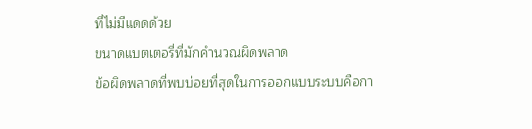ที่ไม่มีแดดด้วย
ขนาดแบตเตอรี่ที่มักคำนวณผิดพลาด
ข้อผิดพลาดที่พบบ่อยที่สุดในการออกแบบระบบคือกา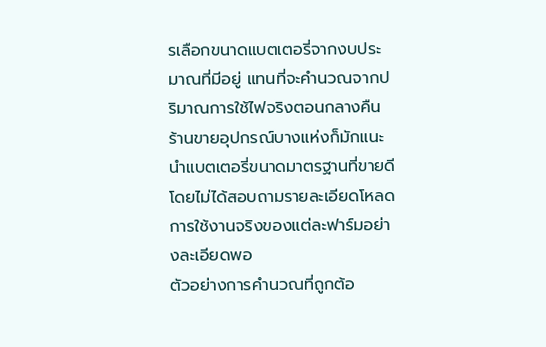รเลือกขนาดแบตเตอรี่จากงบประมาณที่มีอยู่ แทนที่จะคำนวณจากปริมาณการใช้ไฟจริงตอนกลางคืน ร้านขายอุปกรณ์บางแห่งก็มักแนะนำแบตเตอรี่ขนาดมาตรฐานที่ขายดี โดยไม่ได้สอบถามรายละเอียดโหลดการใช้งานจริงของแต่ละฟาร์มอย่างละเอียดพอ
ตัวอย่างการคำนวณที่ถูกต้อ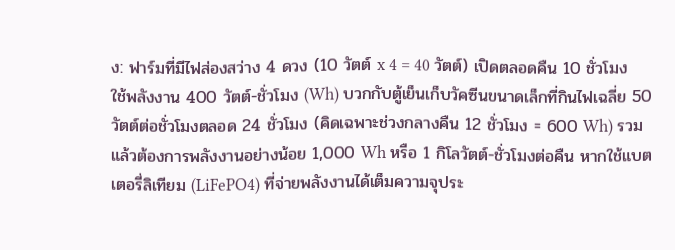ง: ฟาร์มที่มีไฟส่องสว่าง 4 ดวง (10 วัตต์ x 4 = 40 วัตต์) เปิดตลอดคืน 10 ชั่วโมง ใช้พลังงาน 400 วัตต์-ชั่วโมง (Wh) บวกกับตู้เย็นเก็บวัคซีนขนาดเล็กที่กินไฟเฉลี่ย 50 วัตต์ต่อชั่วโมงตลอด 24 ชั่วโมง (คิดเฉพาะช่วงกลางคืน 12 ชั่วโมง = 600 Wh) รวมแล้วต้องการพลังงานอย่างน้อย 1,000 Wh หรือ 1 กิโลวัตต์-ชั่วโมงต่อคืน หากใช้แบตเตอรี่ลิเทียม (LiFePO4) ที่จ่ายพลังงานได้เต็มความจุประ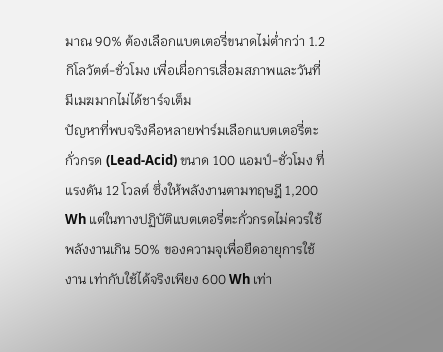มาณ 90% ต้องเลือกแบตเตอรี่ขนาดไม่ต่ำกว่า 1.2 กิโลวัตต์-ชั่วโมง เพื่อเผื่อการเสื่อมสภาพและวันที่มีเมฆมากไม่ได้ชาร์จเต็ม
ปัญหาที่พบจริงคือหลายฟาร์มเลือกแบตเตอรี่ตะกั่วกรด (Lead-Acid) ขนาด 100 แอมป์-ชั่วโมง ที่แรงดัน 12 โวลต์ ซึ่งให้พลังงานตามทฤษฎี 1,200 Wh แต่ในทางปฏิบัติแบตเตอรี่ตะกั่วกรดไม่ควรใช้พลังงานเกิน 50% ของความจุเพื่อยืดอายุการใช้งาน เท่ากับใช้ได้จริงเพียง 600 Wh เท่า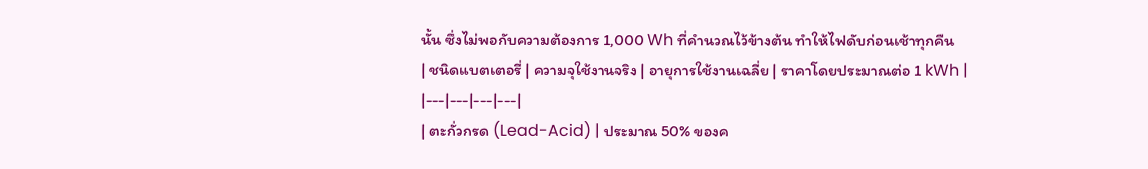นั้น ซึ่งไม่พอกับความต้องการ 1,000 Wh ที่คำนวณไว้ข้างต้น ทำให้ไฟดับก่อนเช้าทุกคืน
| ชนิดแบตเตอรี่ | ความจุใช้งานจริง | อายุการใช้งานเฉลี่ย | ราคาโดยประมาณต่อ 1 kWh |
|---|---|---|---|
| ตะกั่วกรด (Lead-Acid) | ประมาณ 50% ของค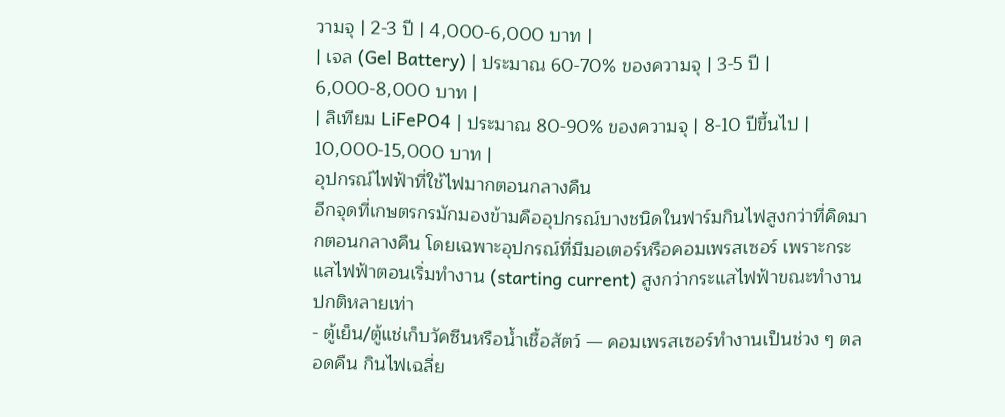วามจุ | 2-3 ปี | 4,000-6,000 บาท |
| เจล (Gel Battery) | ประมาณ 60-70% ของความจุ | 3-5 ปี | 6,000-8,000 บาท |
| ลิเทียม LiFePO4 | ประมาณ 80-90% ของความจุ | 8-10 ปีขึ้นไป | 10,000-15,000 บาท |
อุปกรณ์ไฟฟ้าที่ใช้ไฟมากตอนกลางคืน
อีกจุดที่เกษตรกรมักมองข้ามคืออุปกรณ์บางชนิดในฟาร์มกินไฟสูงกว่าที่คิดมากตอนกลางคืน โดยเฉพาะอุปกรณ์ที่มีมอเตอร์หรือคอมเพรสเซอร์ เพราะกระแสไฟฟ้าตอนเริ่มทำงาน (starting current) สูงกว่ากระแสไฟฟ้าขณะทำงานปกติหลายเท่า
- ตู้เย็น/ตู้แช่เก็บวัคซีนหรือน้ำเชื้อสัตว์ — คอมเพรสเซอร์ทำงานเป็นช่วง ๆ ตลอดคืน กินไฟเฉลี่ย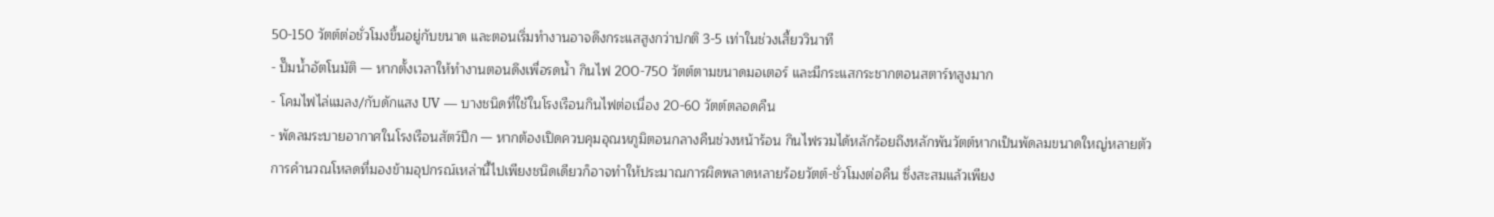50-150 วัตต์ต่อชั่วโมงขึ้นอยู่กับขนาด และตอนเริ่มทำงานอาจดึงกระแสสูงกว่าปกติ 3-5 เท่าในช่วงเสี้ยววินาที
- ปั๊มน้ำอัตโนมัติ — หากตั้งเวลาให้ทำงานตอนดึงเพื่อรดน้ำ กินไฟ 200-750 วัตต์ตามขนาดมอเตอร์ และมีกระแสกระชากตอนสตาร์ทสูงมาก
- โคมไฟไล่แมลง/กับดักแสง UV — บางชนิดที่ใช้ในโรงเรือนกินไฟต่อเนื่อง 20-60 วัตต์ตลอดคืน
- พัดลมระบายอากาศในโรงเรือนสัตว์ปีก — หากต้องเปิดควบคุมอุณหภูมิตอนกลางคืนช่วงหน้าร้อน กินไฟรวมได้หลักร้อยถึงหลักพันวัตต์หากเป็นพัดลมขนาดใหญ่หลายตัว
การคำนวณโหลดที่มองข้ามอุปกรณ์เหล่านี้ไปเพียงชนิดเดียวก็อาจทำให้ประมาณการผิดพลาดหลายร้อยวัตต์-ชั่วโมงต่อคืน ซึ่งสะสมแล้วเพียง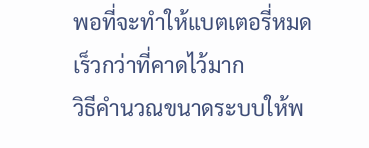พอที่จะทำให้แบตเตอรี่หมดเร็วกว่าที่คาดไว้มาก
วิธีคำนวณขนาดระบบให้พ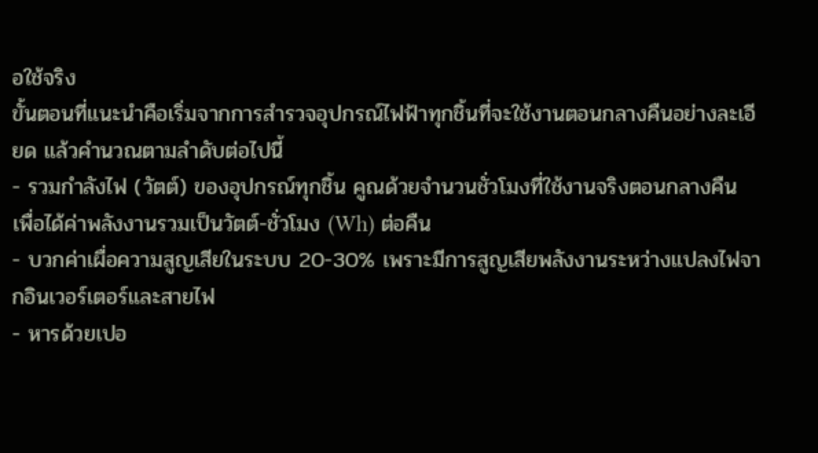อใช้จริง
ขั้นตอนที่แนะนำคือเริ่มจากการสำรวจอุปกรณ์ไฟฟ้าทุกชิ้นที่จะใช้งานตอนกลางคืนอย่างละเอียด แล้วคำนวณตามลำดับต่อไปนี้
- รวมกำลังไฟ (วัตต์) ของอุปกรณ์ทุกชิ้น คูณด้วยจำนวนชั่วโมงที่ใช้งานจริงตอนกลางคืน เพื่อได้ค่าพลังงานรวมเป็นวัตต์-ชั่วโมง (Wh) ต่อคืน
- บวกค่าเผื่อความสูญเสียในระบบ 20-30% เพราะมีการสูญเสียพลังงานระหว่างแปลงไฟจากอินเวอร์เตอร์และสายไฟ
- หารด้วยเปอ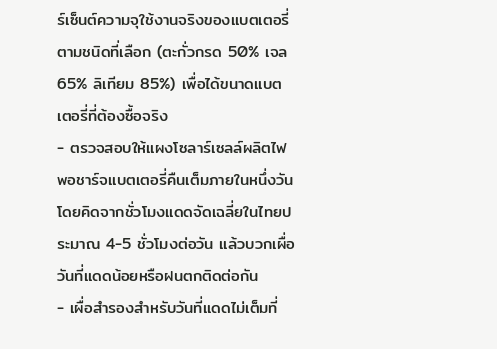ร์เซ็นต์ความจุใช้งานจริงของแบตเตอรี่ ตามชนิดที่เลือก (ตะกั่วกรด 50% เจล 65% ลิเทียม 85%) เพื่อได้ขนาดแบตเตอรี่ที่ต้องซื้อจริง
- ตรวจสอบให้แผงโซลาร์เซลล์ผลิตไฟพอชาร์จแบตเตอรี่คืนเต็มภายในหนึ่งวัน โดยคิดจากชั่วโมงแดดจัดเฉลี่ยในไทยประมาณ 4-5 ชั่วโมงต่อวัน แล้วบวกเผื่อวันที่แดดน้อยหรือฝนตกติดต่อกัน
- เผื่อสำรองสำหรับวันที่แดดไม่เต็มที่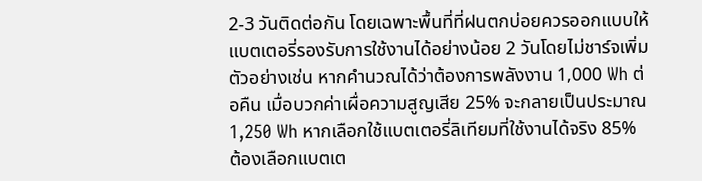2-3 วันติดต่อกัน โดยเฉพาะพื้นที่ที่ฝนตกบ่อยควรออกแบบให้แบตเตอรี่รองรับการใช้งานได้อย่างน้อย 2 วันโดยไม่ชาร์จเพิ่ม
ตัวอย่างเช่น หากคำนวณได้ว่าต้องการพลังงาน 1,000 Wh ต่อคืน เมื่อบวกค่าเผื่อความสูญเสีย 25% จะกลายเป็นประมาณ 1,250 Wh หากเลือกใช้แบตเตอรี่ลิเทียมที่ใช้งานได้จริง 85% ต้องเลือกแบตเต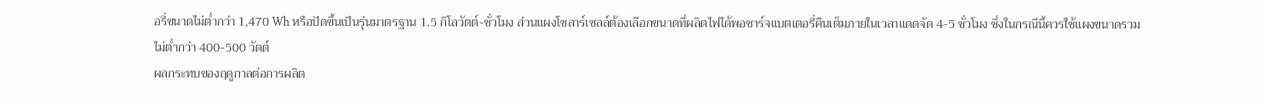อรี่ขนาดไม่ต่ำกว่า 1,470 Wh หรือปัดขึ้นเป็นรุ่นมาตรฐาน 1.5 กิโลวัตต์-ชั่วโมง ส่วนแผงโซลาร์เซลล์ต้องเลือกขนาดที่ผลิตไฟได้พอชาร์จแบตเตอรี่คืนเต็มภายในเวลาแดดจัด 4-5 ชั่วโมง ซึ่งในกรณีนี้ควรใช้แผงขนาดรวมไม่ต่ำกว่า 400-500 วัตต์
ผลกระทบของฤดูกาลต่อการผลิต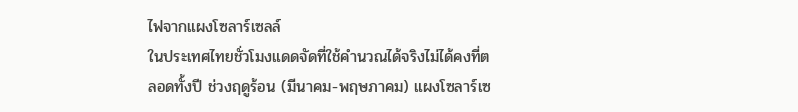ไฟจากแผงโซลาร์เซลล์
ในประเทศไทยชั่วโมงแดดจัดที่ใช้คำนวณได้จริงไม่ได้คงที่ตลอดทั้งปี ช่วงฤดูร้อน (มีนาคม-พฤษภาคม) แผงโซลาร์เซ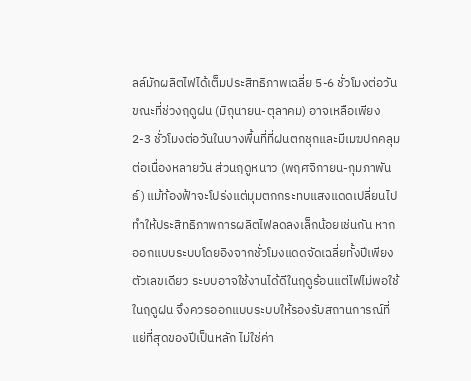ลล์มักผลิตไฟได้เต็มประสิทธิภาพเฉลี่ย 5-6 ชั่วโมงต่อวัน ขณะที่ช่วงฤดูฝน (มิถุนายน-ตุลาคม) อาจเหลือเพียง 2-3 ชั่วโมงต่อวันในบางพื้นที่ที่ฝนตกชุกและมีเมฆปกคลุมต่อเนื่องหลายวัน ส่วนฤดูหนาว (พฤศจิกายน-กุมภาพันธ์) แม้ท้องฟ้าจะโปร่งแต่มุมตกกระทบแสงแดดเปลี่ยนไป ทำให้ประสิทธิภาพการผลิตไฟลดลงเล็กน้อยเช่นกัน หากออกแบบระบบโดยอิงจากชั่วโมงแดดจัดเฉลี่ยทั้งปีเพียงตัวเลขเดียว ระบบอาจใช้งานได้ดีในฤดูร้อนแต่ไฟไม่พอใช้ในฤดูฝน จึงควรออกแบบระบบให้รองรับสถานการณ์ที่แย่ที่สุดของปีเป็นหลัก ไม่ใช่ค่า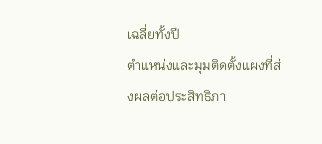เฉลี่ยทั้งปี
ตำแหน่งและมุมติดตั้งแผงที่ส่งผลต่อประสิทธิภา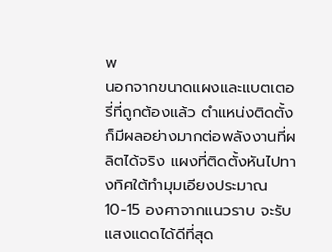พ
นอกจากขนาดแผงและแบตเตอรี่ที่ถูกต้องแล้ว ตำแหน่งติดตั้งก็มีผลอย่างมากต่อพลังงานที่ผลิตได้จริง แผงที่ติดตั้งหันไปทางทิศใต้ทำมุมเอียงประมาณ 10-15 องศาจากแนวราบ จะรับแสงแดดได้ดีที่สุด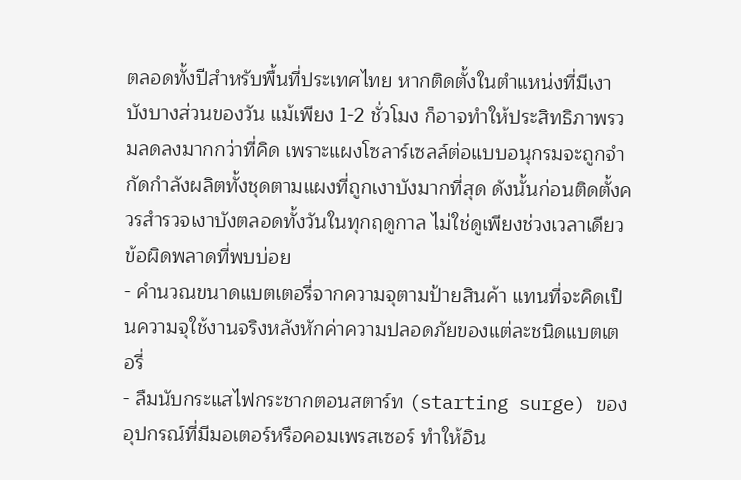ตลอดทั้งปีสำหรับพื้นที่ประเทศไทย หากติดตั้งในตำแหน่งที่มีเงาบังบางส่วนของวัน แม้เพียง 1-2 ชั่วโมง ก็อาจทำให้ประสิทธิภาพรวมลดลงมากกว่าที่คิด เพราะแผงโซลาร์เซลล์ต่อแบบอนุกรมจะถูกจำกัดกำลังผลิตทั้งชุดตามแผงที่ถูกเงาบังมากที่สุด ดังนั้นก่อนติดตั้งควรสำรวจเงาบังตลอดทั้งวันในทุกฤดูกาล ไม่ใช่ดูเพียงช่วงเวลาเดียว
ข้อผิดพลาดที่พบบ่อย
- คำนวณขนาดแบตเตอรี่จากความจุตามป้ายสินค้า แทนที่จะคิดเป็นความจุใช้งานจริงหลังหักค่าความปลอดภัยของแต่ละชนิดแบตเตอรี่
- ลืมนับกระแสไฟกระชากตอนสตาร์ท (starting surge) ของอุปกรณ์ที่มีมอเตอร์หรือคอมเพรสเซอร์ ทำให้อิน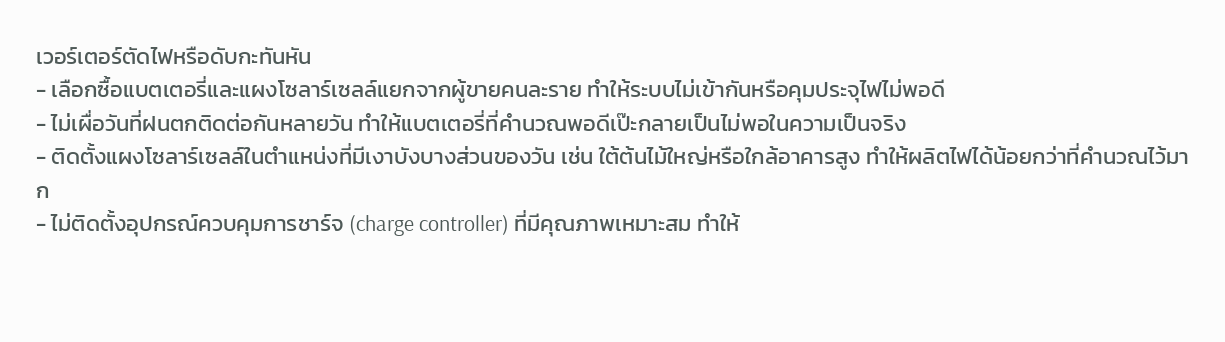เวอร์เตอร์ตัดไฟหรือดับกะทันหัน
- เลือกซื้อแบตเตอรี่และแผงโซลาร์เซลล์แยกจากผู้ขายคนละราย ทำให้ระบบไม่เข้ากันหรือคุมประจุไฟไม่พอดี
- ไม่เผื่อวันที่ฝนตกติดต่อกันหลายวัน ทำให้แบตเตอรี่ที่คำนวณพอดีเป๊ะกลายเป็นไม่พอในความเป็นจริง
- ติดตั้งแผงโซลาร์เซลล์ในตำแหน่งที่มีเงาบังบางส่วนของวัน เช่น ใต้ต้นไม้ใหญ่หรือใกล้อาคารสูง ทำให้ผลิตไฟได้น้อยกว่าที่คำนวณไว้มาก
- ไม่ติดตั้งอุปกรณ์ควบคุมการชาร์จ (charge controller) ที่มีคุณภาพเหมาะสม ทำให้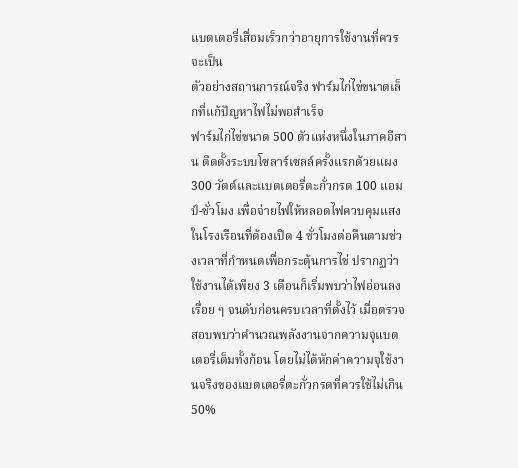แบตเตอรี่เสื่อมเร็วกว่าอายุการใช้งานที่ควรจะเป็น
ตัวอย่างสถานการณ์จริง ฟาร์มไก่ไข่ขนาดเล็กที่แก้ปัญหาไฟไม่พอสำเร็จ
ฟาร์มไก่ไข่ขนาด 500 ตัวแห่งหนึ่งในภาคอีสาน ติดตั้งระบบโซลาร์เซลล์ครั้งแรกด้วยแผง 300 วัตต์และแบตเตอรี่ตะกั่วกรด 100 แอมป์-ชั่วโมง เพื่อจ่ายไฟให้หลอดไฟควบคุมแสงในโรงเรือนที่ต้องเปิด 4 ชั่วโมงต่อคืนตามช่วงเวลาที่กำหนดเพื่อกระตุ้นการไข่ ปรากฏว่าใช้งานได้เพียง 3 เดือนก็เริ่มพบว่าไฟอ่อนลงเรื่อย ๆ จนดับก่อนครบเวลาที่ตั้งไว้ เมื่อตรวจสอบพบว่าคำนวณพลังงานจากความจุแบตเตอรี่เต็มทั้งก้อน โดยไม่ได้หักค่าความจุใช้งานจริงของแบตเตอรี่ตะกั่วกรดที่ควรใช้ไม่เกิน 50%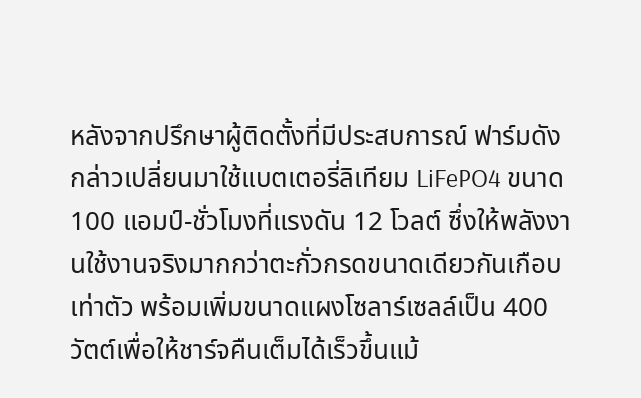หลังจากปรึกษาผู้ติดตั้งที่มีประสบการณ์ ฟาร์มดังกล่าวเปลี่ยนมาใช้แบตเตอรี่ลิเทียม LiFePO4 ขนาด 100 แอมป์-ชั่วโมงที่แรงดัน 12 โวลต์ ซึ่งให้พลังงานใช้งานจริงมากกว่าตะกั่วกรดขนาดเดียวกันเกือบเท่าตัว พร้อมเพิ่มขนาดแผงโซลาร์เซลล์เป็น 400 วัตต์เพื่อให้ชาร์จคืนเต็มได้เร็วขึ้นแม้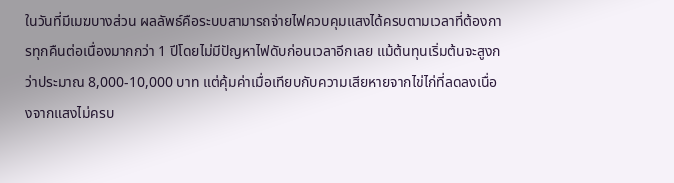ในวันที่มีเมฆบางส่วน ผลลัพธ์คือระบบสามารถจ่ายไฟควบคุมแสงได้ครบตามเวลาที่ต้องการทุกคืนต่อเนื่องมากกว่า 1 ปีโดยไม่มีปัญหาไฟดับก่อนเวลาอีกเลย แม้ต้นทุนเริ่มต้นจะสูงกว่าประมาณ 8,000-10,000 บาท แต่คุ้มค่าเมื่อเทียบกับความเสียหายจากไข่ไก่ที่ลดลงเนื่องจากแสงไม่ครบ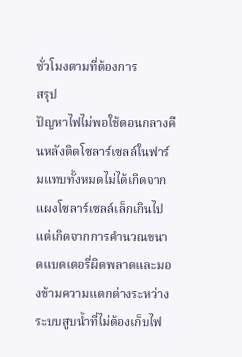ชั่วโมงตามที่ต้องการ
สรุป
ปัญหาไฟไม่พอใช้ตอนกลางคืนหลังติดโซลาร์เซลล์ในฟาร์มแทบทั้งหมดไม่ได้เกิดจากแผงโซลาร์เซลล์เล็กเกินไป แต่เกิดจากการคำนวณขนาดแบตเตอรี่ผิดพลาดและมองข้ามความแตกต่างระหว่างระบบสูบน้ำที่ไม่ต้องเก็บไฟ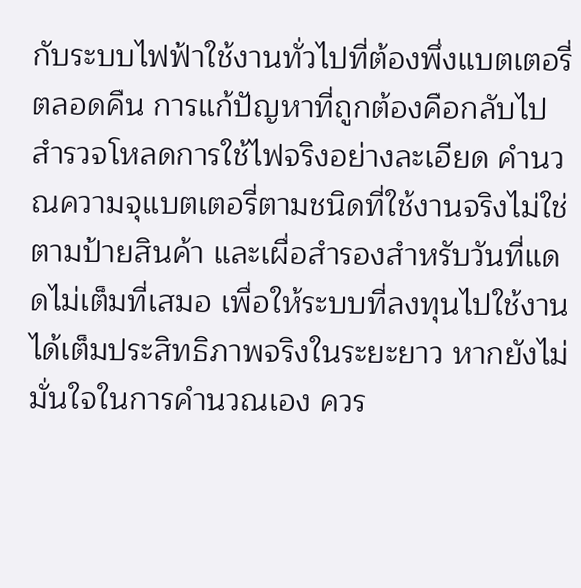กับระบบไฟฟ้าใช้งานทั่วไปที่ต้องพึ่งแบตเตอรี่ตลอดคืน การแก้ปัญหาที่ถูกต้องคือกลับไปสำรวจโหลดการใช้ไฟจริงอย่างละเอียด คำนวณความจุแบตเตอรี่ตามชนิดที่ใช้งานจริงไม่ใช่ตามป้ายสินค้า และเผื่อสำรองสำหรับวันที่แดดไม่เต็มที่เสมอ เพื่อให้ระบบที่ลงทุนไปใช้งานได้เต็มประสิทธิภาพจริงในระยะยาว หากยังไม่มั่นใจในการคำนวณเอง ควร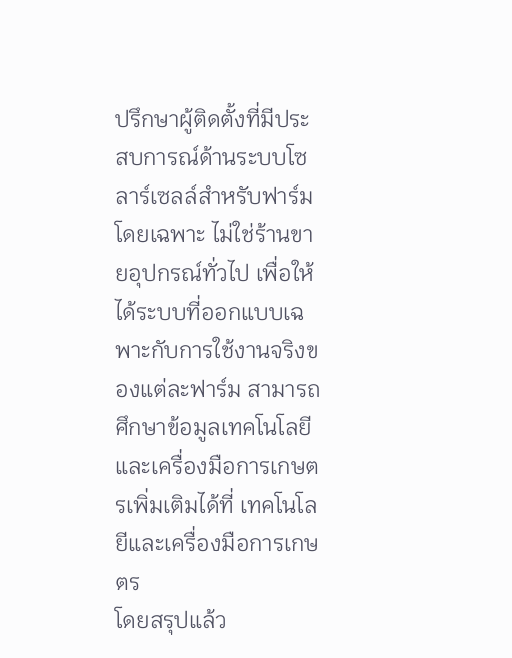ปรึกษาผู้ติดตั้งที่มีประสบการณ์ด้านระบบโซลาร์เซลล์สำหรับฟาร์มโดยเฉพาะ ไม่ใช่ร้านขายอุปกรณ์ทั่วไป เพื่อให้ได้ระบบที่ออกแบบเฉพาะกับการใช้งานจริงของแต่ละฟาร์ม สามารถศึกษาข้อมูลเทคโนโลยีและเครื่องมือการเกษตรเพิ่มเติมได้ที่ เทคโนโลยีและเครื่องมือการเกษตร
โดยสรุปแล้ว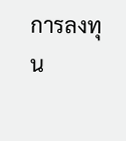การลงทุน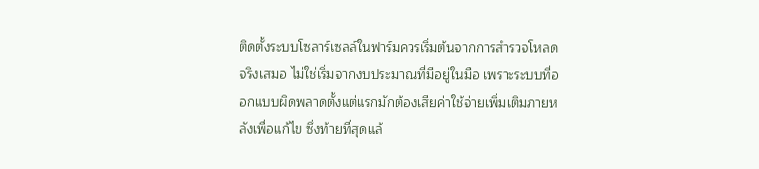ติดตั้งระบบโซลาร์เซลล์ในฟาร์มควรเริ่มต้นจากการสำรวจโหลดจริงเสมอ ไม่ใช่เริ่มจากงบประมาณที่มีอยู่ในมือ เพราะระบบที่ออกแบบผิดพลาดตั้งแต่แรกมักต้องเสียค่าใช้จ่ายเพิ่มเติมภายหลังเพื่อแก้ไข ซึ่งท้ายที่สุดแล้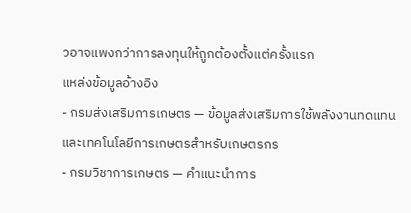วอาจแพงกว่าการลงทุนให้ถูกต้องตั้งแต่ครั้งแรก
แหล่งข้อมูลอ้างอิง
- กรมส่งเสริมการเกษตร — ข้อมูลส่งเสริมการใช้พลังงานทดแทนและเทคโนโลยีการเกษตรสำหรับเกษตรกร
- กรมวิชาการเกษตร — คำแนะนำการ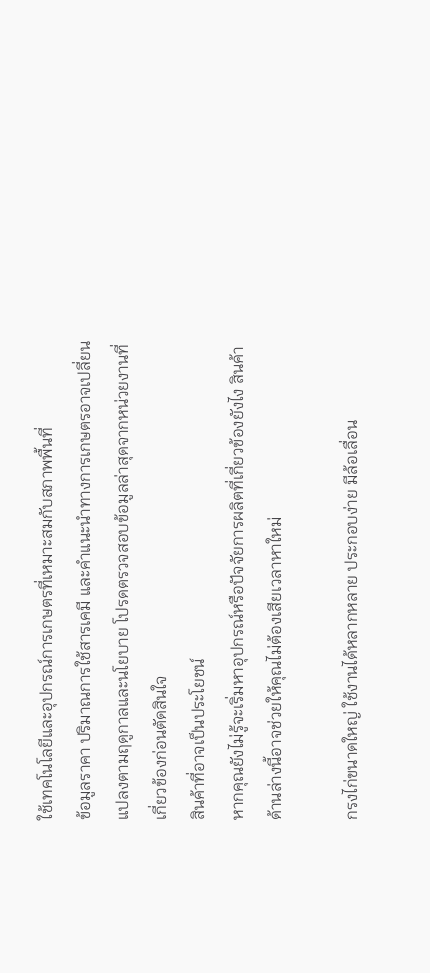ใช้เทคโนโลยีและอุปกรณ์การเกษตรที่เหมาะสมกับสภาพพื้นที่
ข้อมูลราคา ปริมาณการใช้สารเคมี และคำแนะนำทางการเกษตรอาจเปลี่ยนแปลงตามฤดูกาลและนโยบาย โปรดตรวจสอบข้อมูลล่าสุดจากหน่วยงานที่เกี่ยวข้องก่อนตัดสินใจ
สินค้าที่อาจเป็นประโยชน์
หากคุณยังไม่รู้จะเริ่มหาอุปกรณ์หรือปัจจัยการผลิตที่เกี่ยวข้องยังไง สินค้าด้านล่างนี้อาจช่วยให้คุณไม่ต้องเสียเวลาหาใหม่

กรงไก่ขนาดใหญ่ ใช้งานได้หลากหลาย ประกอบง่าย มีล้อเลื่อน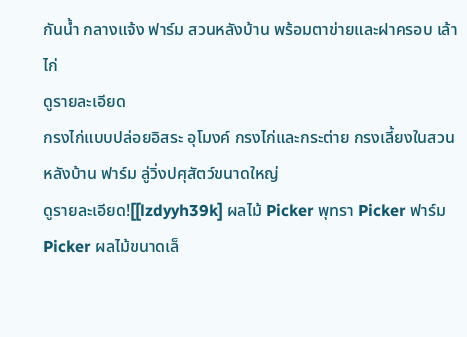กันน้ำ กลางแจ้ง ฟาร์ม สวนหลังบ้าน พร้อมตาข่ายและฝาครอบ เล้าไก่
ดูรายละเอียด
กรงไก่แบบปล่อยอิสระ อุโมงค์ กรงไก่และกระต่าย กรงเลี้ยงในสวนหลังบ้าน ฟาร์ม ลู่วิ่งปศุสัตว์ขนาดใหญ่
ดูรายละเอียด![[lzdyyh39k] ผลไม้ Picker พุทรา Picker ฟาร์ม Picker ผลไม้ขนาดเล็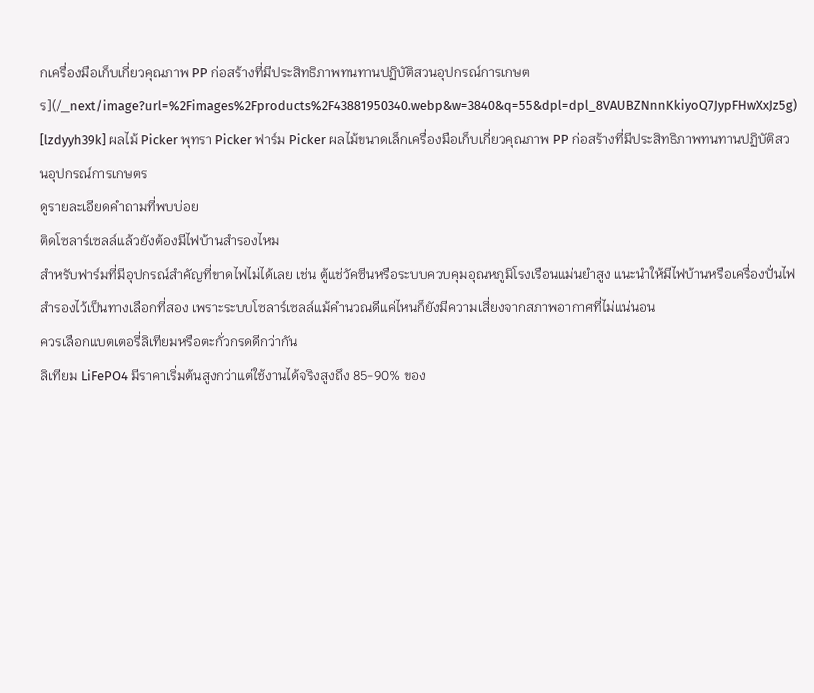กเครื่องมือเก็บเกี่ยวคุณภาพ PP ก่อสร้างที่มีประสิทธิภาพทนทานปฏิบัติสวนอุปกรณ์การเกษตร](/_next/image?url=%2Fimages%2Fproducts%2F43881950340.webp&w=3840&q=55&dpl=dpl_8VAUBZNnnKkiyoQ7JypFHwXxJz5g)
[lzdyyh39k] ผลไม้ Picker พุทรา Picker ฟาร์ม Picker ผลไม้ขนาดเล็กเครื่องมือเก็บเกี่ยวคุณภาพ PP ก่อสร้างที่มีประสิทธิภาพทนทานปฏิบัติสวนอุปกรณ์การเกษตร
ดูรายละเอียดคำถามที่พบบ่อย
ติดโซลาร์เซลล์แล้วยังต้องมีไฟบ้านสำรองไหม
สำหรับฟาร์มที่มีอุปกรณ์สำคัญที่ขาดไฟไม่ได้เลย เช่น ตู้แช่วัคซีนหรือระบบควบคุมอุณหภูมิโรงเรือนแม่นยำสูง แนะนำให้มีไฟบ้านหรือเครื่องปั่นไฟสำรองไว้เป็นทางเลือกที่สอง เพราะระบบโซลาร์เซลล์แม้คำนวณดีแค่ไหนก็ยังมีความเสี่ยงจากสภาพอากาศที่ไม่แน่นอน
ควรเลือกแบตเตอรี่ลิเทียมหรือตะกั่วกรดดีกว่ากัน
ลิเทียม LiFePO4 มีราคาเริ่มต้นสูงกว่าแต่ใช้งานได้จริงสูงถึง 85-90% ของ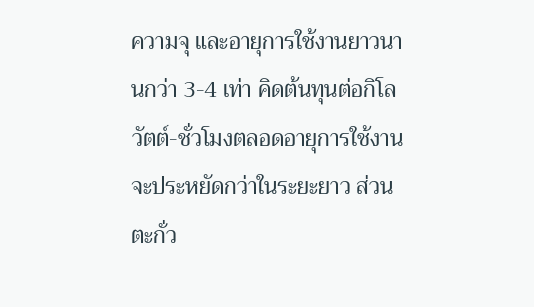ความจุ และอายุการใช้งานยาวนานกว่า 3-4 เท่า คิดต้นทุนต่อกิโลวัตต์-ชั่วโมงตลอดอายุการใช้งานจะประหยัดกว่าในระยะยาว ส่วนตะกั่ว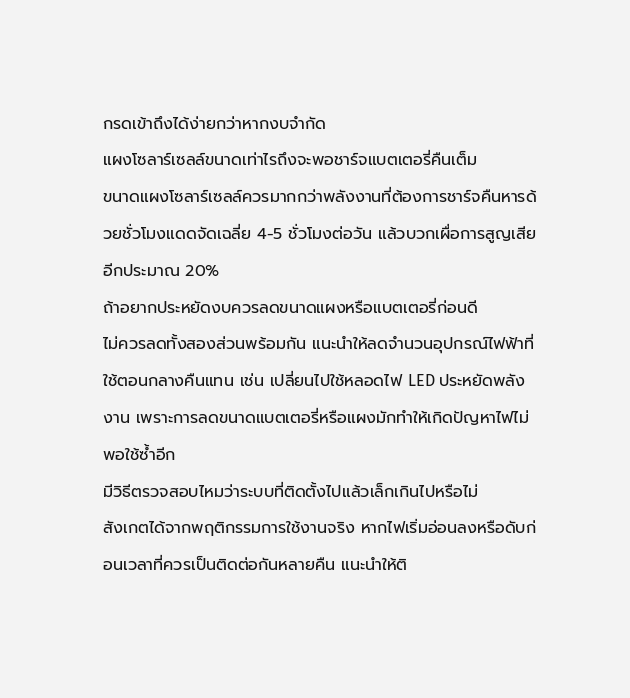กรดเข้าถึงได้ง่ายกว่าหากงบจำกัด
แผงโซลาร์เซลล์ขนาดเท่าไรถึงจะพอชาร์จแบตเตอรี่คืนเต็ม
ขนาดแผงโซลาร์เซลล์ควรมากกว่าพลังงานที่ต้องการชาร์จคืนหารด้วยชั่วโมงแดดจัดเฉลี่ย 4-5 ชั่วโมงต่อวัน แล้วบวกเผื่อการสูญเสียอีกประมาณ 20%
ถ้าอยากประหยัดงบควรลดขนาดแผงหรือแบตเตอรี่ก่อนดี
ไม่ควรลดทั้งสองส่วนพร้อมกัน แนะนำให้ลดจำนวนอุปกรณ์ไฟฟ้าที่ใช้ตอนกลางคืนแทน เช่น เปลี่ยนไปใช้หลอดไฟ LED ประหยัดพลังงาน เพราะการลดขนาดแบตเตอรี่หรือแผงมักทำให้เกิดปัญหาไฟไม่พอใช้ซ้ำอีก
มีวิธีตรวจสอบไหมว่าระบบที่ติดตั้งไปแล้วเล็กเกินไปหรือไม่
สังเกตได้จากพฤติกรรมการใช้งานจริง หากไฟเริ่มอ่อนลงหรือดับก่อนเวลาที่ควรเป็นติดต่อกันหลายคืน แนะนำให้ติ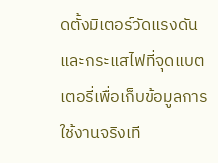ดตั้งมิเตอร์วัดแรงดันและกระแสไฟที่จุดแบตเตอรี่เพื่อเก็บข้อมูลการใช้งานจริงเที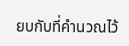ยบกับที่คำนวณไว้